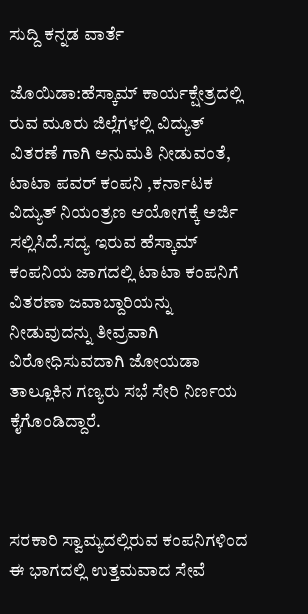ಸುದ್ದಿ ಕನ್ನಡ ವಾರ್ತೆ

ಜೊಯಿಡಾ:ಹೆಸ್ಕಾಮ್ ಕಾರ್ಯಕ್ಷೇತ್ರದಲ್ಲಿ ರುವ ಮೂರು ಜಿಲ್ಲೆಗಳಲ್ಲಿ ವಿದ್ಯುತ್ ವಿತರಣೆ ಗಾಗಿ ಅನುಮತಿ ನೀಡುವಂತೆ, ಟಾಟಾ ಪವರ್ ಕಂಪನಿ ,ಕರ್ನಾಟಕ ವಿದ್ಯುತ್ ನಿಯಂತ್ರಣ ಆಯೋಗಕ್ಕೆ ಅರ್ಜಿ ಸಲ್ಲಿಸಿದೆ.ಸದ್ಯ ಇರುವ ಹೆಸ್ಕಾಮ್ ಕಂಪನಿಯ ಜಾಗದಲ್ಲಿ ಟಾಟಾ ಕಂಪನಿಗೆ ವಿತರಣಾ ಜವಾಬ್ದಾರಿಯನ್ನು ನೀಡುವುದನ್ನು ತೀವ್ರವಾಗಿ ವಿರೋಧಿಸುವದಾಗಿ ಜೋಯಡಾ ತಾಲ್ಲೂಕಿನ ಗಣ್ಯರು ಸಭೆ ಸೇರಿ ನಿರ್ಣಯ ಕೈಗೊಂಡಿದ್ದಾರೆ.



ಸರಕಾರಿ ಸ್ವಾಮ್ಯದಲ್ಲಿರುವ ಕಂಪನಿಗಳಿಂದ ಈ ಭಾಗದಲ್ಲಿ ಉತ್ತಮವಾದ ಸೇವೆ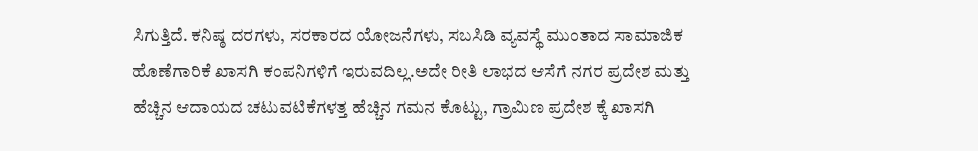ಸಿಗುತ್ತಿದೆ. ಕನಿಷ್ಠ ದರಗಳು, ಸರಕಾರದ ಯೋಜನೆಗಳು, ಸಬಸಿಡಿ ವ್ಯವಸ್ಥೆ ಮುಂತಾದ ಸಾಮಾಜಿಕ ಹೊಣೆಗಾರಿಕೆ ಖಾಸಗಿ ಕಂಪನಿಗಳಿಗೆ ಇರುವದಿಲ್ಲ.ಅದೇ ರೀತಿ ಲಾಭದ ಆಸೆಗೆ ನಗರ ಪ್ರದೇಶ ಮತ್ತು ಹೆಚ್ಚಿನ ಆದಾಯದ ಚಟುವಟಿಕೆಗಳತ್ತ ಹೆಚ್ಚಿನ ಗಮನ ಕೊಟ್ಟು, ಗ್ರಾಮಿಣ ಪ್ರದೇಶ ಕ್ಕೆ ಖಾಸಗಿ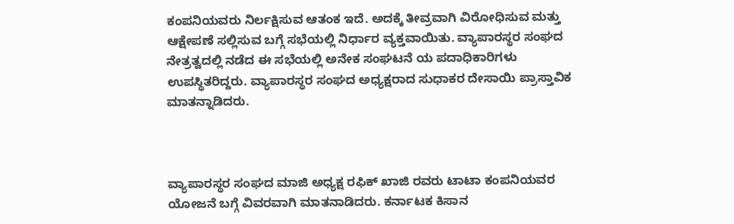ಕಂಪನಿಯವರು ನಿರ್ಲಕ್ಷಿಸುವ ಆತಂಕ ಇದೆ. ಅದಕ್ಕೆ ತೀವ್ರವಾಗಿ ವಿರೋಧಿಸುವ ಮತ್ತು ಆಕ್ಷೇಪಣೆ ಸಲ್ಲಿಸುವ ಬಗ್ಗೆ ಸಭೆಯಲ್ಲಿ ನಿರ್ಧಾರ ವ್ಯಕ್ತವಾಯಿತು. ವ್ಯಾಪಾರಸ್ಥರ ಸಂಘದ ನೇತ್ರತ್ವದಲ್ಲಿ ನಡೆದ ಈ ಸಭೆಯಲ್ಲಿ ಅನೇಕ ಸಂಘಟನೆ ಯ ಪದಾಧಿಕಾರಿಗಳು ಉಪಸ್ಥಿತರಿದ್ದರು. ವ್ಯಾಪಾರಸ್ಥರ ಸಂಘದ ಅಧ್ಯಕ್ಷರಾದ ಸುಧಾಕರ ದೇಸಾಯಿ ಪ್ರಾಸ್ತಾವಿಕ ಮಾತನ್ನಾಡಿದರು.



ವ್ಯಾಪಾರಸ್ಥರ ಸಂಘದ ಮಾಜಿ ಅಧ್ಯಕ್ಷ ರಫಿಕ್ ಖಾಜಿ ರವರು ಟಾಟಾ ಕಂಪನಿಯವರ ಯೋಜನೆ ಬಗ್ಗೆ ವಿವರವಾಗಿ ಮಾತನಾಡಿದರು. ಕರ್ನಾಟಕ ಕಿಸಾನ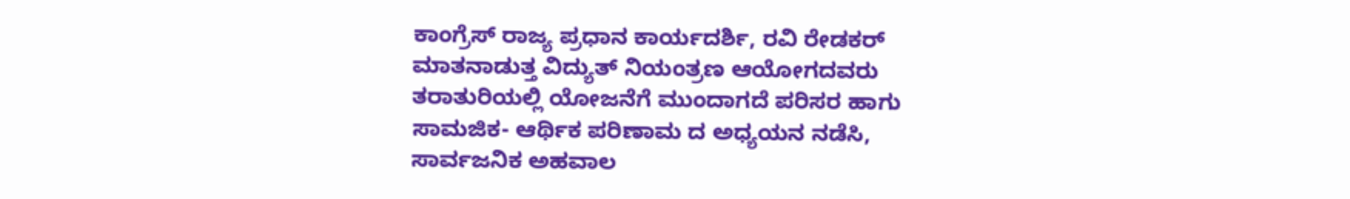ಕಾಂಗ್ರೆಸ್ ರಾಜ್ಯ ಪ್ರಧಾನ ಕಾರ್ಯದರ್ಶಿ, ರವಿ ರೇಡಕರ್ ಮಾತನಾಡುತ್ತ ವಿದ್ಯುತ್ ನಿಯಂತ್ರಣ ಆಯೋಗದವರು ತರಾತುರಿಯಲ್ಲಿ ಯೋಜನೆಗೆ ಮುಂದಾಗದೆ ಪರಿಸರ ಹಾಗು ಸಾಮಜಿಕ- ಆರ್ಥಿಕ ಪರಿಣಾಮ ದ ಅಧ್ಯಯನ ನಡೆಸಿ, ಸಾರ್ವಜನಿಕ ಅಹವಾಲ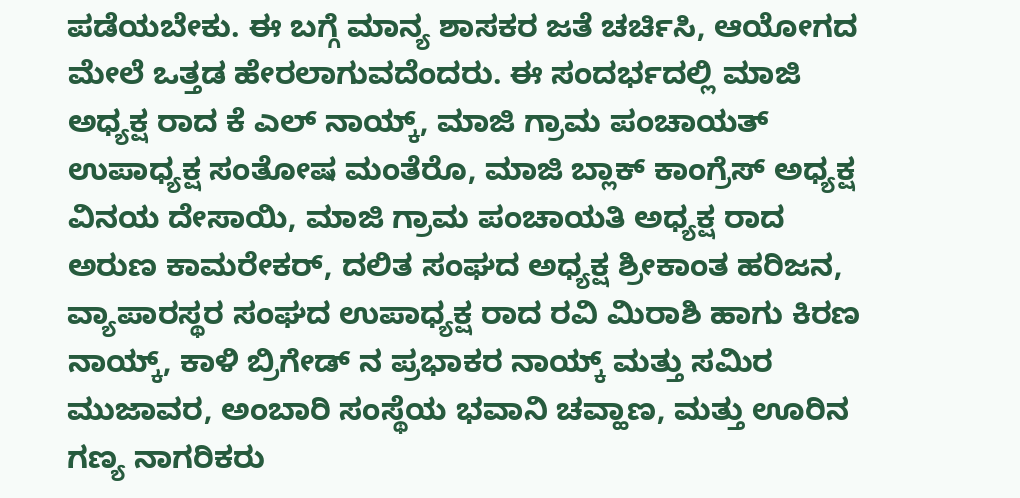ಪಡೆಯಬೇಕು. ಈ ಬಗ್ಗೆ ಮಾನ್ಯ ಶಾಸಕರ ಜತೆ ಚರ್ಚಿಸಿ, ಆಯೋಗದ ಮೇಲೆ ಒತ್ತಡ ಹೇರಲಾಗುವದೆಂದರು. ಈ ಸಂದರ್ಭದಲ್ಲಿ ಮಾಜಿ ಅಧ್ಯಕ್ಷ ರಾದ ಕೆ ಎಲ್ ನಾಯ್ಕ್, ಮಾಜಿ ಗ್ರಾಮ ಪಂಚಾಯತ್ ಉಪಾಧ್ಯಕ್ಷ ಸಂತೋಷ ಮಂತೆರೊ, ಮಾಜಿ ಬ್ಲಾಕ್ ಕಾಂಗ್ರೆಸ್ ಅಧ್ಯಕ್ಷ ವಿನಯ ದೇಸಾಯಿ, ಮಾಜಿ ಗ್ರಾಮ ಪಂಚಾಯತಿ ಅಧ್ಯಕ್ಷ ರಾದ ಅರುಣ ಕಾಮರೇಕರ್, ದಲಿತ ಸಂಘದ ಅಧ್ಯಕ್ಷ ಶ್ರೀಕಾಂತ ಹರಿಜನ, ವ್ಯಾಪಾರಸ್ಥರ ಸಂಘದ ಉಪಾಧ್ಯಕ್ಷ ರಾದ ರವಿ ಮಿರಾಶಿ ಹಾಗು ಕಿರಣ ನಾಯ್ಕ್, ಕಾಳಿ ಬ್ರಿಗೇಡ್ ನ ಪ್ರಭಾಕರ ನಾಯ್ಕ್ ಮತ್ತು ಸಮಿರ ಮುಜಾವರ, ಅಂಬಾರಿ ಸಂಸ್ಥೆಯ ಭವಾನಿ ಚವ್ಹಾಣ, ಮತ್ತು ಊರಿನ ಗಣ್ಯ ನಾಗರಿಕರು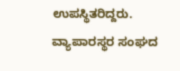ಉಪಸ್ಥಿತರಿದ್ದರು. ವ್ಯಾಪಾರಸ್ಥರ ಸಂಘದ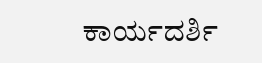ಕಾರ್ಯದರ್ಶಿ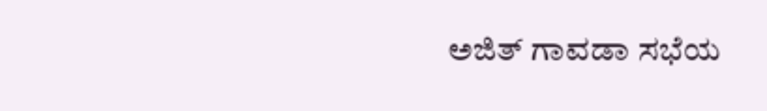ಅಜಿತ್ ಗಾವಡಾ ಸಭೆಯ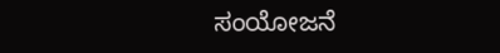ಸಂಯೋಜನೆ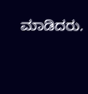ಮಾಡಿದರು.